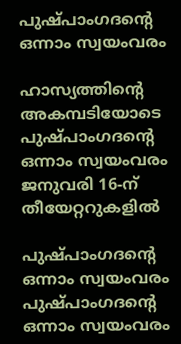പുഷ്പാംഗദന്റെ ഒന്നാം സ്വയംവരം

ഹാസ്യത്തിന്റെ അകമ്പടിയോടെ പുഷ്പാംഗദന്റെ ഒന്നാം സ്വയംവരം ജനുവരി 16-ന് തീയേറ്ററുകളിൽ

പുഷ്പാംഗദന്റെ ഒന്നാം സ്വയംവരം
പുഷ്പാംഗദന്റെ ഒന്നാം സ്വയംവരം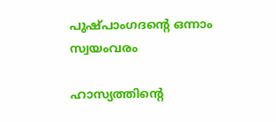പുഷ്പാംഗദന്റെ ഒന്നാം സ്വയംവരം

ഹാസ്യത്തിന്റെ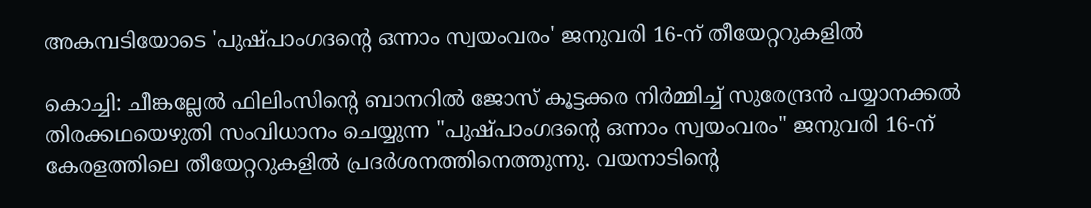അകമ്പടിയോടെ 'പുഷ്പാംഗദന്റെ ഒന്നാം സ്വയംവരം' ജനുവരി 16-ന് തീയേറ്ററുകളിൽ

കൊച്ചി: ചീങ്കല്ലേൽ ഫിലിംസിന്റെ ബാനറിൽ ജോസ് കൂട്ടക്കര നിർമ്മിച്ച് സുരേന്ദ്രൻ പയ്യാനക്കൽ തിരക്കഥയെഴുതി സംവിധാനം ചെയ്യുന്ന "പുഷ്പാംഗദന്റെ ഒന്നാം സ്വയംവരം" ജനുവരി 16-ന് കേരളത്തിലെ തീയേറ്ററുകളിൽ പ്രദർശനത്തിനെത്തുന്നു. വയനാടിന്റെ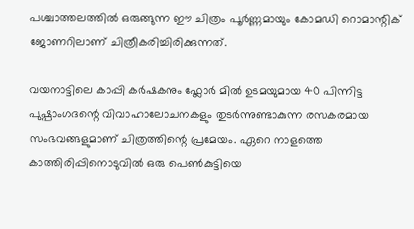പശ്ചാത്തലത്തിൽ ഒരുങ്ങുന്ന ഈ ചിത്രം പൂർണ്ണമായും കോമഡി റൊമാന്റിക് ജോണറിലാണ് ചിത്രീകരിച്ചിരിക്കുന്നത്.

വയനാട്ടിലെ കാപ്പി കർഷകനും ഫ്ലോർ മിൽ ഉടമയുമായ 40 പിന്നിട്ട പുഷ്പാംഗദന്റെ വിവാഹാലോചനകളും തുടർന്നുണ്ടാകുന്ന രസകരമായ സംഭവങ്ങളുമാണ് ചിത്രത്തിന്റെ പ്രമേയം. ഏറെ നാളത്തെ കാത്തിരിപ്പിനൊടുവിൽ ഒരു പെൺകുട്ടിയെ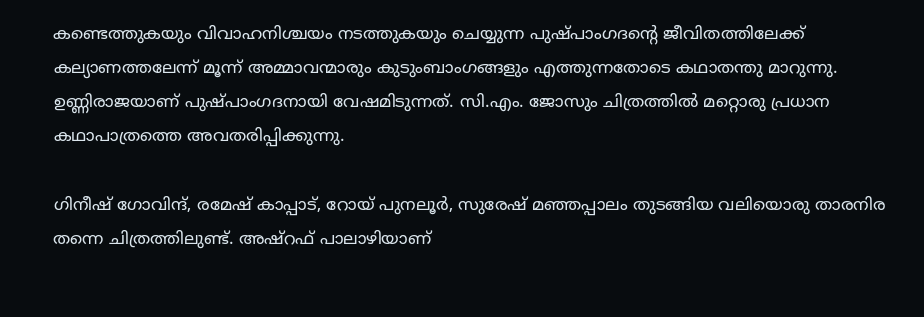കണ്ടെത്തുകയും വിവാഹനിശ്ചയം നടത്തുകയും ചെയ്യുന്ന പുഷ്പാംഗദന്റെ ജീവിതത്തിലേക്ക് കല്യാണത്തലേന്ന് മൂന്ന് അമ്മാവന്മാരും കുടുംബാംഗങ്ങളും എത്തുന്നതോടെ കഥാതന്തു മാറുന്നു. ഉണ്ണിരാജയാണ് പുഷ്പാംഗദനായി വേഷമിടുന്നത്. സി.എം. ജോസും ചിത്രത്തിൽ മറ്റൊരു പ്രധാന കഥാപാത്രത്തെ അവതരിപ്പിക്കുന്നു.

ഗിനീഷ് ഗോവിന്ദ്, രമേഷ് കാപ്പാട്, റോയ് പുനലൂർ, സുരേഷ് മഞ്ഞപ്പാലം തുടങ്ങിയ വലിയൊരു താരനിര തന്നെ ചിത്രത്തിലുണ്ട്. അഷ്റഫ് പാലാഴിയാണ്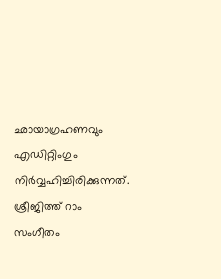ഛായാഗ്രഹണവും എഡിറ്റിംഗും നിർവ്വഹിച്ചിരിക്കുന്നത്. ശ്രീജിത്ത് റാം സംഗീതം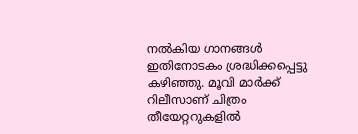നൽകിയ ഗാനങ്ങൾ ഇതിനോടകം ശ്രദ്ധിക്കപ്പെട്ടു കഴിഞ്ഞു. മൂവി മാർക്ക് റിലീസാണ് ചിത്രം തീയേറ്ററുകളിൽ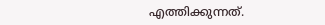എത്തിക്കുന്നത്.